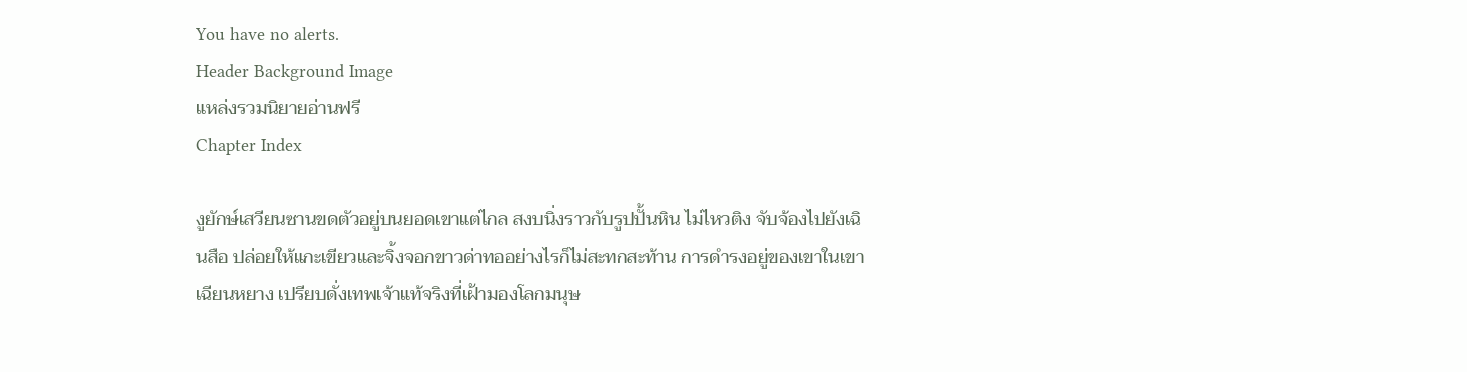You have no alerts.
Header Background Image
แหล่งรวมนิยายอ่านฟรี
Chapter Index

งูยักษ์เสวียนซานขดตัวอยู่บนยอดเขาแต่ไกล สงบนิ่งราวกับรูปปั้นหิน ไม่ไหวติง จับจ้องไปยังเฉินสือ ปล่อยให้แกะเขียวและจิ้งจอกขาวด่าทออย่างไรก็ไม่สะทกสะท้าน การดำรงอยู่ของเขาในเขาเฉียนหยาง เปรียบดั่งเทพเจ้าแท้จริงที่เฝ้ามองโลกมนุษ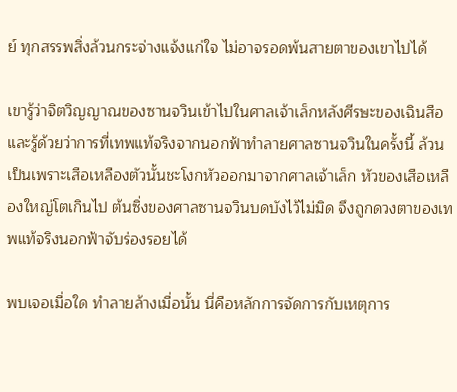ย์ ทุกสรรพสิ่งล้วนกระจ่างแจ้งแก่ใจ ไม่อาจรอดพ้นสายตาของเขาไปได้

เขารู้ว่าจิตวิญญาณของซานจวินเข้าไปในศาลเจ้าเล็กหลังศีรษะของเฉินสือ และรู้ด้วยว่าการที่เทพแท้จริงจากนอกฟ้าทำลายศาลซานจวินในครั้งนี้ ล้วนเป็นเพราะเสือเหลืองตัวนั้นชะโงกหัวออกมาจากศาลเจ้าเล็ก หัวของเสือเหลืองใหญ่โตเกินไป ต้นซิ่งของศาลซานจวินบดบังไว้ไม่มิด จึงถูกดวงตาของเทพแท้จริงนอกฟ้าจับร่องรอยได้

พบเจอเมื่อใด ทำลายล้างเมื่อนั้น นี่คือหลักการจัดการกับเหตุการ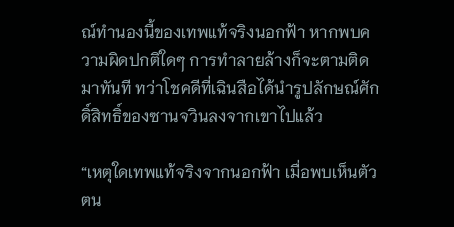ณ์ทำนองนี้ของเทพแท้จริงนอกฟ้า หากพบความผิดปกติใดๆ การทำลายล้างก็จะตามติดมาทันที ทว่าโชคดีที่เฉินสือได้นำรูปลักษณ์ศักดิ์สิทธิ์ของซานจวินลงจากเขาไปแล้ว

“เหตุใดเทพแท้จริงจากนอกฟ้า เมื่อพบเห็นตัวตน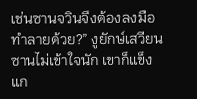เช่นซานจวินจึงต้องลงมือทำลายด้วย?” งูยักษ์เสวียนซานไม่เข้าใจนัก เขาก็แข็งแก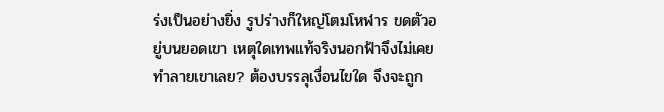ร่งเป็นอย่างยิ่ง รูปร่างก็ใหญ่โตมโหฬาร ขดตัวอยู่บนยอดเขา เหตุใดเทพแท้จริงนอกฟ้าจึงไม่เคยทำลายเขาเลย? ต้องบรรลุเงื่อนไขใด จึงจะถูก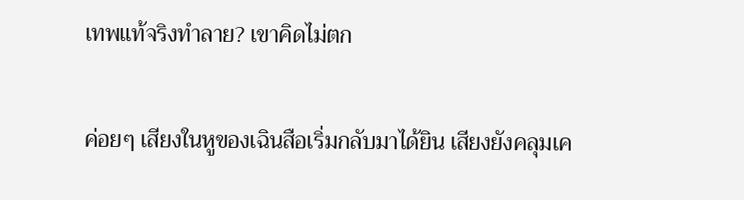เทพแท้จริงทำลาย? เขาคิดไม่ตก

ค่อยๆ เสียงในหูของเฉินสือเริ่มกลับมาได้ยิน เสียงยังคลุมเค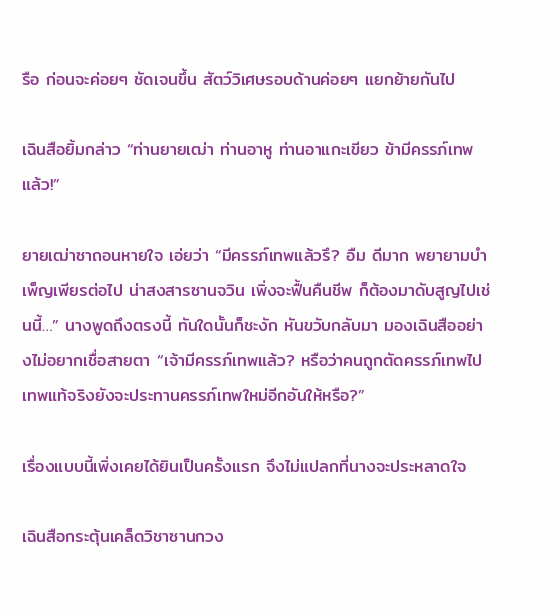รือ ก่อนจะค่อยๆ ชัดเจนขึ้น สัตว์วิเศษรอบด้านค่อยๆ แยกย้ายกันไป

เฉินสือยิ้มกล่าว “ท่านยายเฒ่า ท่านอาหู ท่านอาแกะเขียว ข้ามีครรภ์เทพแล้ว!”

ยายเฒ่าซาถอนหายใจ เอ่ยว่า “มีครรภ์เทพแล้วรึ? อืม ดีมาก พยายามบำเพ็ญเพียรต่อไป น่าสงสารซานจวิน เพิ่งจะฟื้นคืนชีพ ก็ต้องมาดับสูญไปเช่นนี้…” นางพูดถึงตรงนี้ ทันใดนั้นก็ชะงัก หันขวับกลับมา มองเฉินสืออย่างไม่อยากเชื่อสายตา “เจ้ามีครรภ์เทพแล้ว? หรือว่าคนถูกตัดครรภ์เทพไป เทพแท้จริงยังจะประทานครรภ์เทพใหม่อีกอันให้หรือ?”

เรื่องแบบนี้เพิ่งเคยได้ยินเป็นครั้งแรก จึงไม่แปลกที่นางจะประหลาดใจ

เฉินสือกระตุ้นเคล็ดวิชาซานกวง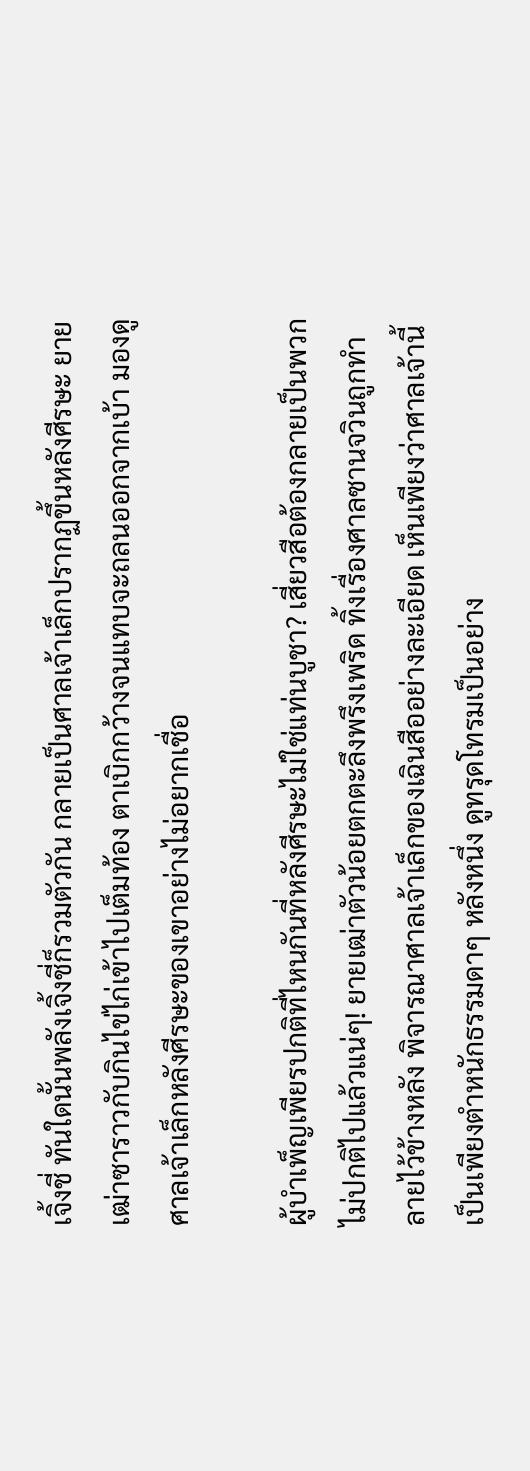เจิ้งชี่ ทันใดนั้นพลังเจิ้งชี่ก็รวมตัวกัน กลายเป็นศาลเจ้าเล็กปรากฏขึ้นหลังศีรษะ ยายเฒ่าซาราวกับกินไข่ไก่เข้าไปเต็มท้อง ตาเบิกกว้างจนแทบจะถลนออกจากเบ้า มองดูศาลเจ้าเล็กหลังศีรษะของเขาอย่างไม่อยากเชื่อ

ผู้บำเพ็ญเพียรปกติที่ไหนกันที่หลังศีรษะไม่ใช่แท่นบูชา? เสี่ยวสือต้องกลายเป็นพวกไม่ปกติไปแล้วแน่ๆ! ยายเฒ่าตัวน้อยตกตะลึงพรึงเพริด ทิ้งเรื่องศาลซานจวินถูกทำลายไว้ข้างหลัง พิจารณาศาลเจ้าเล็กของเฉินสืออย่างละเอียด เห็นเพียงว่าศาลเจ้านี้เป็นเพียงตำหนักธรรมดาๆ หลังหนึ่ง ดูทรุดโทรมเป็นอย่าง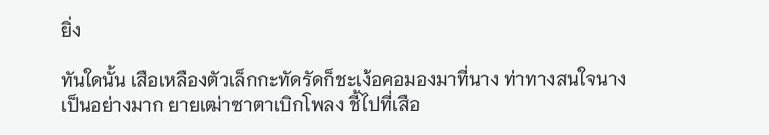ยิ่ง

ทันใดนั้น เสือเหลืองตัวเล็กกะทัดรัดก็ชะเง้อคอมองมาที่นาง ท่าทางสนใจนางเป็นอย่างมาก ยายเฒ่าซาตาเบิกโพลง ชี้ไปที่เสือ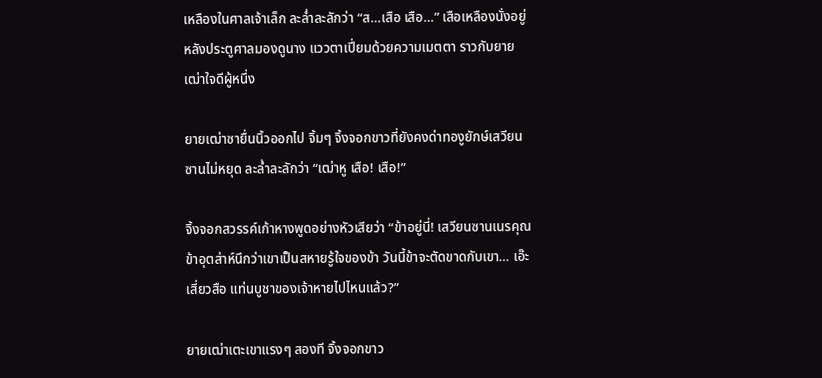เหลืองในศาลเจ้าเล็ก ละล่ำละลักว่า “ส…เสือ เสือ…” เสือเหลืองนั่งอยู่หลังประตูศาลมองดูนาง แววตาเปี่ยมด้วยความเมตตา ราวกับยายเฒ่าใจดีผู้หนึ่ง

ยายเฒ่าซายื่นนิ้วออกไป จิ้มๆ จิ้งจอกขาวที่ยังคงด่าทองูยักษ์เสวียนซานไม่หยุด ละล่ำละลักว่า “เฒ่าหู เสือ! เสือ!”

จิ้งจอกสวรรค์เก้าหางพูดอย่างหัวเสียว่า “ข้าอยู่นี่! เสวียนซานเนรคุณ ข้าอุตส่าห์นึกว่าเขาเป็นสหายรู้ใจของข้า วันนี้ข้าจะตัดขาดกับเขา… เอ๊ะ เสี่ยวสือ แท่นบูชาของเจ้าหายไปไหนแล้ว?”

ยายเฒ่าเตะเขาแรงๆ สองที จิ้งจอกขาว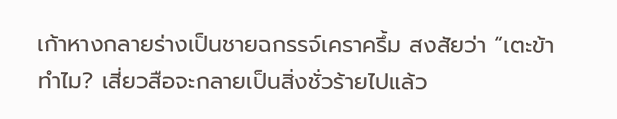เก้าหางกลายร่างเป็นชายฉกรรจ์เคราครึ้ม สงสัยว่า “เตะข้าทำไม? เสี่ยวสือจะกลายเป็นสิ่งชั่วร้ายไปแล้ว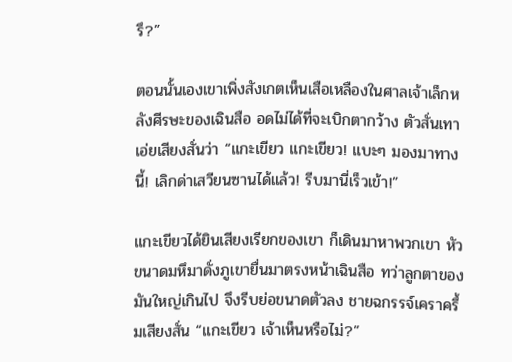รึ?”

ตอนนั้นเองเขาเพิ่งสังเกตเห็นเสือเหลืองในศาลเจ้าเล็กหลังศีรษะของเฉินสือ อดไม่ได้ที่จะเบิกตากว้าง ตัวสั่นเทา เอ่ยเสียงสั่นว่า “แกะเขียว แกะเขียว! แบะๆ มองมาทางนี้! เลิกด่าเสวียนซานได้แล้ว! รีบมานี่เร็วเข้า!”

แกะเขียวได้ยินเสียงเรียกของเขา ก็เดินมาหาพวกเขา หัวขนาดมหึมาดั่งภูเขายื่นมาตรงหน้าเฉินสือ ทว่าลูกตาของมันใหญ่เกินไป จึงรีบย่อขนาดตัวลง ชายฉกรรจ์เคราครึ้มเสียงสั่น “แกะเขียว เจ้าเห็นหรือไม่?”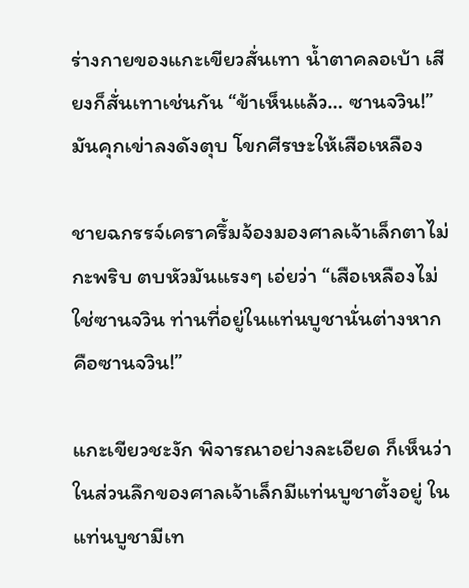ร่างกายของแกะเขียวสั่นเทา น้ำตาคลอเบ้า เสียงก็สั่นเทาเช่นกัน “ข้าเห็นแล้ว… ซานจวิน!” มันคุกเข่าลงดังตุบ โขกศีรษะให้เสือเหลือง

ชายฉกรรจ์เคราครึ้มจ้องมองศาลเจ้าเล็กตาไม่กะพริบ ตบหัวมันแรงๆ เอ่ยว่า “เสือเหลืองไม่ใช่ซานจวิน ท่านที่อยู่ในแท่นบูชานั่นต่างหากคือซานจวิน!”

แกะเขียวชะงัก พิจารณาอย่างละเอียด ก็เห็นว่าในส่วนลึกของศาลเจ้าเล็กมีแท่นบูชาตั้งอยู่ ในแท่นบูชามีเท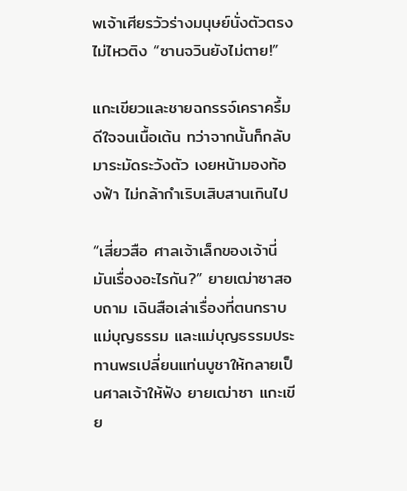พเจ้าเศียรวัวร่างมนุษย์นั่งตัวตรงไม่ไหวติง “ซานจวินยังไม่ตาย!”

แกะเขียวและชายฉกรรจ์เคราครึ้มดีใจจนเนื้อเต้น ทว่าจากนั้นก็กลับมาระมัดระวังตัว เงยหน้ามองท้องฟ้า ไม่กล้ากำเริบเสิบสานเกินไป

“เสี่ยวสือ ศาลเจ้าเล็กของเจ้านี่มันเรื่องอะไรกัน?” ยายเฒ่าซาสอบถาม เฉินสือเล่าเรื่องที่ตนกราบแม่บุญธรรม และแม่บุญธรรมประทานพรเปลี่ยนแท่นบูชาให้กลายเป็นศาลเจ้าให้ฟัง ยายเฒ่าซา แกะเขีย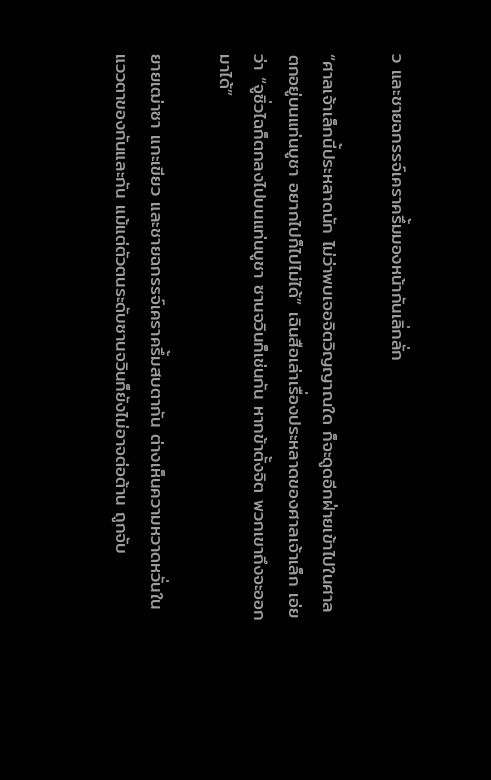ว และชายฉกรรจ์เคราครึ้มมองหน้ากันเลิ่กลั่ก

“ศาลเจ้าเล็กนี้ประหลาดนัก ไม่ว่าพบเจอจิตวิญญาณใด ก็จะดูดอีกฝ่ายเข้าไปในศาล ตกอยู่บนแท่นบูชา อยากไปก็ไปไม่ได้” เฉินสือเล่าเรื่องประหลาดของศาลเจ้าเล็ก เอ่ยว่า “จูซิ่วไฉก็ตกลงไปบนแท่นบูชา ซานจวินก็เช่นกัน หากข้าตั้งจิต พวกเขาถึงจะออกมาได้”

ยายเฒ่าซา แกะเขียว และชายฉกรรจ์เคราครึ้มสบตากัน ต่างเห็นความหวาดหวั่นในแววตาของกันและกัน แม้แต่ตัวตนระดับซานจวินก็ยังไม่อาจต่อต้าน ถูกจับ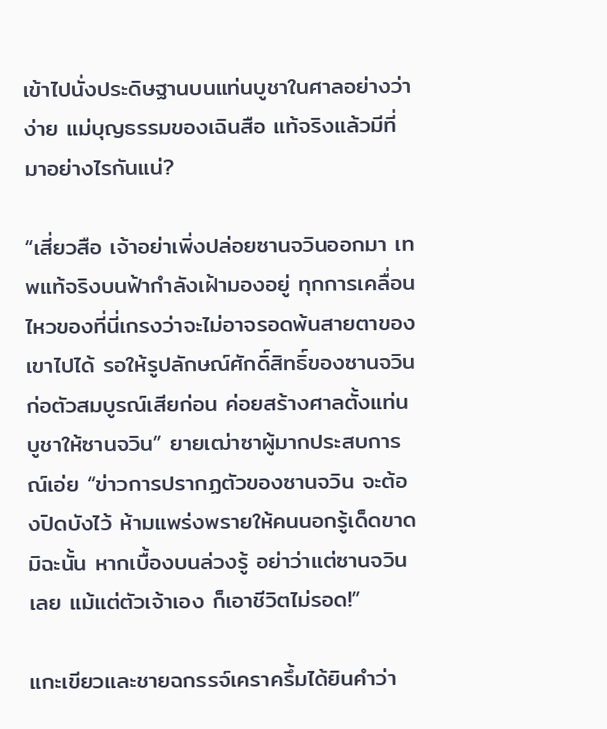เข้าไปนั่งประดิษฐานบนแท่นบูชาในศาลอย่างว่าง่าย แม่บุญธรรมของเฉินสือ แท้จริงแล้วมีที่มาอย่างไรกันแน่?

“เสี่ยวสือ เจ้าอย่าเพิ่งปล่อยซานจวินออกมา เทพแท้จริงบนฟ้ากำลังเฝ้ามองอยู่ ทุกการเคลื่อนไหวของที่นี่เกรงว่าจะไม่อาจรอดพ้นสายตาของเขาไปได้ รอให้รูปลักษณ์ศักดิ์สิทธิ์ของซานจวินก่อตัวสมบูรณ์เสียก่อน ค่อยสร้างศาลตั้งแท่นบูชาให้ซานจวิน” ยายเฒ่าซาผู้มากประสบการณ์เอ่ย “ข่าวการปรากฏตัวของซานจวิน จะต้องปิดบังไว้ ห้ามแพร่งพรายให้คนนอกรู้เด็ดขาด มิฉะนั้น หากเบื้องบนล่วงรู้ อย่าว่าแต่ซานจวินเลย แม้แต่ตัวเจ้าเอง ก็เอาชีวิตไม่รอด!”

แกะเขียวและชายฉกรรจ์เคราครึ้มได้ยินคำว่า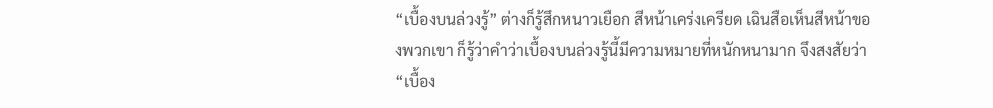“เบื้องบนล่วงรู้” ต่างก็รู้สึกหนาวเยือก สีหน้าเคร่งเครียด เฉินสือเห็นสีหน้าของพวกเขา ก็รู้ว่าคำว่าเบื้องบนล่วงรู้นี้มีความหมายที่หนักหนามาก จึงสงสัยว่า “เบื้อง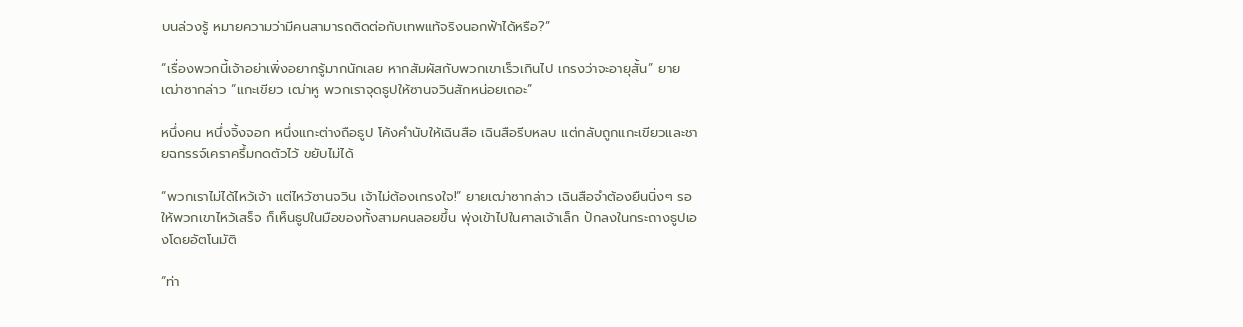บนล่วงรู้ หมายความว่ามีคนสามารถติดต่อกับเทพแท้จริงนอกฟ้าได้หรือ?”

“เรื่องพวกนี้เจ้าอย่าเพิ่งอยากรู้มากนักเลย หากสัมผัสกับพวกเขาเร็วเกินไป เกรงว่าจะอายุสั้น” ยายเฒ่าซากล่าว “แกะเขียว เฒ่าหู พวกเราจุดธูปให้ซานจวินสักหน่อยเถอะ”

หนึ่งคน หนึ่งจิ้งจอก หนึ่งแกะต่างถือธูป โค้งคำนับให้เฉินสือ เฉินสือรีบหลบ แต่กลับถูกแกะเขียวและชายฉกรรจ์เคราครึ้มกดตัวไว้ ขยับไม่ได้

“พวกเราไม่ได้ไหว้เจ้า แต่ไหว้ซานจวิน เจ้าไม่ต้องเกรงใจ!” ยายเฒ่าซากล่าว เฉินสือจำต้องยืนนิ่งๆ รอให้พวกเขาไหว้เสร็จ ก็เห็นธูปในมือของทั้งสามคนลอยขึ้น พุ่งเข้าไปในศาลเจ้าเล็ก ปักลงในกระถางธูปเองโดยอัตโนมัติ

“ท่า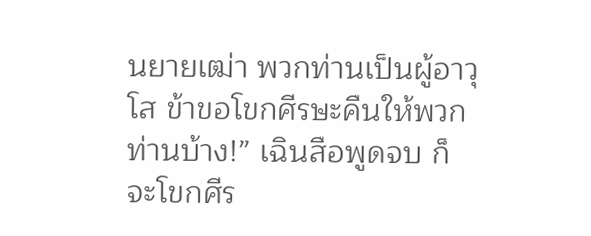นยายเฒ่า พวกท่านเป็นผู้อาวุโส ข้าขอโขกศีรษะคืนให้พวกท่านบ้าง!” เฉินสือพูดจบ ก็จะโขกศีร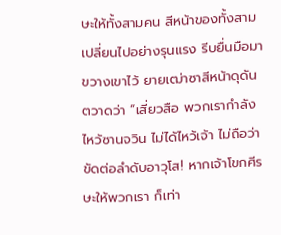ษะให้ทั้งสามคน สีหน้าของทั้งสามเปลี่ยนไปอย่างรุนแรง รีบยื่นมือมาขวางเขาไว้ ยายเฒ่าซาสีหน้าดุดัน ตวาดว่า “เสี่ยวสือ พวกเรากำลังไหว้ซานจวิน ไม่ได้ไหว้เจ้า ไม่ถือว่าขัดต่อลำดับอาวุโส! หากเจ้าโขกศีรษะให้พวกเรา ก็เท่า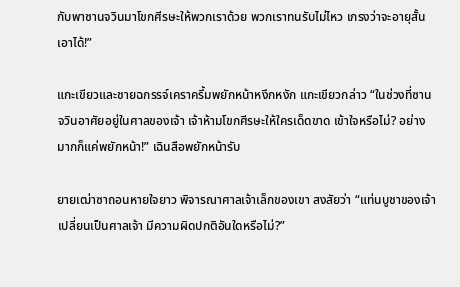กับพาซานจวินมาโขกศีรษะให้พวกเราด้วย พวกเราทนรับไม่ไหว เกรงว่าจะอายุสั้นเอาได้!”

แกะเขียวและชายฉกรรจ์เคราครึ้มพยักหน้าหงึกหงัก แกะเขียวกล่าว “ในช่วงที่ซานจวินอาศัยอยู่ในศาลของเจ้า เจ้าห้ามโขกศีรษะให้ใครเด็ดขาด เข้าใจหรือไม่? อย่างมากก็แค่พยักหน้า!” เฉินสือพยักหน้ารับ

ยายเฒ่าซาถอนหายใจยาว พิจารณาศาลเจ้าเล็กของเขา สงสัยว่า “แท่นบูชาของเจ้าเปลี่ยนเป็นศาลเจ้า มีความผิดปกติอันใดหรือไม่?”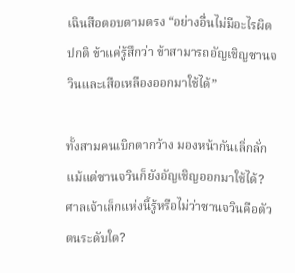เฉินสือตอบตามตรง “อย่างอื่นไม่มีอะไรผิดปกติ ข้าแค่รู้สึกว่า ข้าสามารถอัญเชิญซานจวินและเสือเหลืองออกมาใช้ได้”

ทั้งสามคนเบิกตากว้าง มองหน้ากันเลิ่กลั่ก แม้แต่ซานจวินก็ยังอัญเชิญออกมาใช้ได้? ศาลเจ้าเล็กแห่งนี้รู้หรือไม่ว่าซานจวินคือตัวตนระดับใด?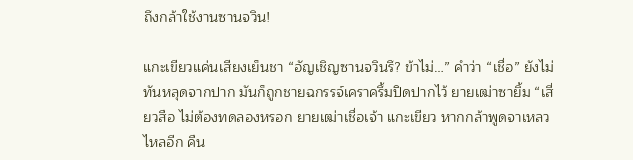ถึงกล้าใช้งานซานจวิน!

แกะเขียวแค่นเสียงเย็นชา “อัญเชิญซานจวินรึ? ข้าไม่…” คำว่า “เชื่อ” ยังไม่ทันหลุดจากปาก มันก็ถูกชายฉกรรจ์เคราครึ้มปิดปากไว้ ยายเฒ่าซายิ้ม “เสี่ยวสือ ไม่ต้องทดลองหรอก ยายเฒ่าเชื่อเจ้า แกะเขียว หากกล้าพูดจาเหลวไหลอีก คืน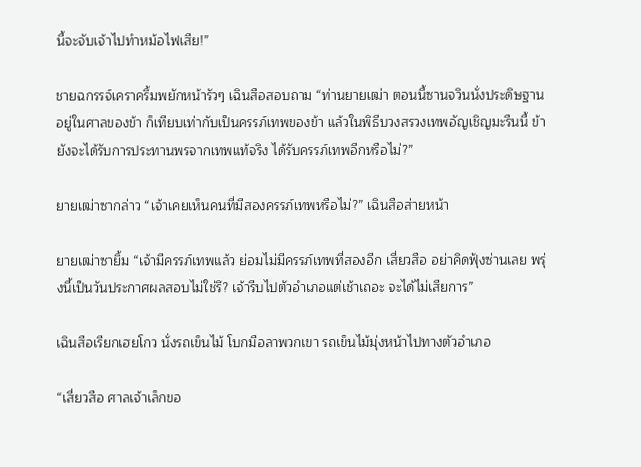นี้จะจับเจ้าไปทำหม้อไฟเสีย!”

ชายฉกรรจ์เคราครึ้มพยักหน้ารัวๆ เฉินสือสอบถาม “ท่านยายเฒ่า ตอนนี้ซานจวินนั่งประดิษฐานอยู่ในศาลของข้า ก็เทียบเท่ากับเป็นครรภ์เทพของข้า แล้วในพิธีบวงสรวงเทพอัญเชิญมะรืนนี้ ข้ายังจะได้รับการประทานพรจากเทพแท้จริง ได้รับครรภ์เทพอีกหรือไม่?”

ยายเฒ่าซากล่าว “เจ้าเคยเห็นคนที่มีสองครรภ์เทพหรือไม่?” เฉินสือส่ายหน้า

ยายเฒ่าซายิ้ม “เจ้ามีครรภ์เทพแล้ว ย่อมไม่มีครรภ์เทพที่สองอีก เสี่ยวสือ อย่าคิดฟุ้งซ่านเลย พรุ่งนี้เป็นวันประกาศผลสอบไม่ใช่รึ? เจ้ารีบไปตัวอำเภอแต่เช้าเถอะ จะได้ไม่เสียการ”

เฉินสือเรียกเฮยโกว นั่งรถเข็นไม้ โบกมือลาพวกเขา รถเข็นไม้มุ่งหน้าไปทางตัวอำเภอ

“เสี่ยวสือ ศาลเจ้าเล็กขอ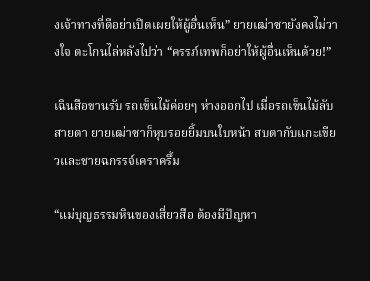งเจ้าทางที่ดีอย่าเปิดเผยให้ผู้อื่นเห็น” ยายเฒ่าซายังคงไม่วางใจ ตะโกนไล่หลังไปว่า “ครรภ์เทพก็อย่าให้ผู้อื่นเห็นด้วย!”

เฉินสือขานรับ รถเข็นไม้ค่อยๆ ห่างออกไป เมื่อรถเข็นไม้ลับสายตา ยายเฒ่าซาก็หุบรอยยิ้มบนใบหน้า สบตากับแกะเขียวและชายฉกรรจ์เคราครึ้ม

“แม่บุญธรรมหินของเสี่ยวสือ ต้องมีปัญหา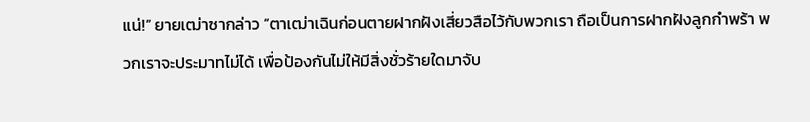แน่!” ยายเฒ่าซากล่าว “ตาเฒ่าเฉินก่อนตายฝากฝังเสี่ยวสือไว้กับพวกเรา ถือเป็นการฝากฝังลูกกำพร้า พวกเราจะประมาทไม่ได้ เพื่อป้องกันไม่ให้มีสิ่งชั่วร้ายใดมาจับ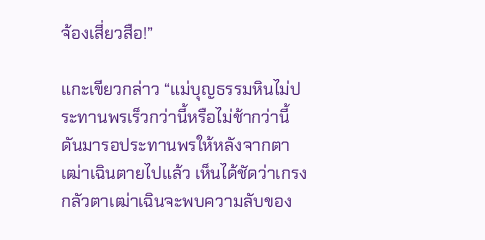จ้องเสี่ยวสือ!”

แกะเขียวกล่าว “แม่บุญธรรมหินไม่ประทานพรเร็วกว่านี้หรือไม่ช้ากว่านี้ ดันมารอประทานพรให้หลังจากตาเฒ่าเฉินตายไปแล้ว เห็นได้ชัดว่าเกรงกลัวตาเฒ่าเฉินจะพบความลับของ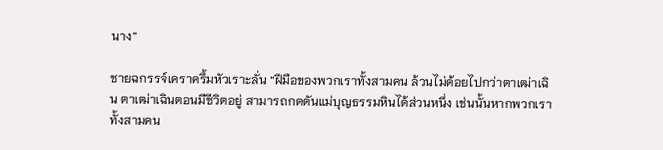นาง”

ชายฉกรรจ์เคราครึ้มหัวเราะลั่น “ฝีมือของพวกเราทั้งสามคน ล้วนไม่ด้อยไปกว่าตาเฒ่าเฉิน ตาเฒ่าเฉินตอนมีชีวิตอยู่ สามารถกดดันแม่บุญธรรมหินได้ส่วนหนึ่ง เช่นนั้นหากพวกเราทั้งสามคน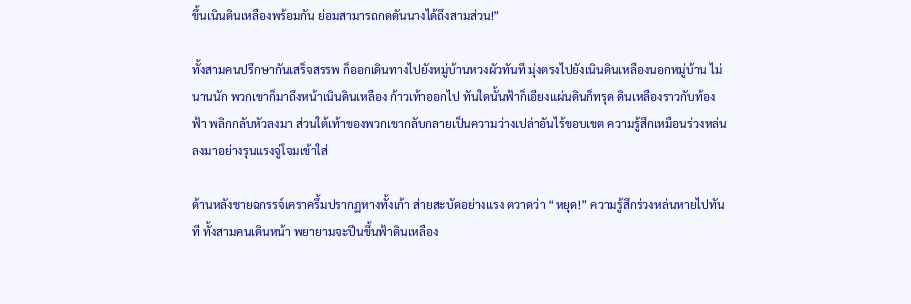ขึ้นเนินดินเหลืองพร้อมกัน ย่อมสามารถกดดันนางได้ถึงสามส่วน!”

ทั้งสามคนปรึกษากันเสร็จสรรพ ก็ออกเดินทางไปยังหมู่บ้านหวงผัวทันที มุ่งตรงไปยังเนินดินเหลืองนอกหมู่บ้าน ไม่นานนัก พวกเขาก็มาถึงหน้าเนินดินเหลือง ก้าวเท้าออกไป ทันใดนั้นฟ้าก็เอียงแผ่นดินก็ทรุด ดินเหลืองราวกับท้องฟ้า พลิกกลับหัวลงมา ส่วนใต้เท้าของพวกเขากลับกลายเป็นความว่างเปล่าอันไร้ขอบเขต ความรู้สึกเหมือนร่วงหล่นลงมาอย่างรุนแรงจู่โจมเข้าใส่

ด้านหลังชายฉกรรจ์เคราครึ้มปรากฏหางทั้งเก้า ส่ายสะบัดอย่างแรง ตวาดว่า “หยุด!” ความรู้สึกร่วงหล่นหายไปทันที ทั้งสามคนเดินหน้า พยายามจะปีนขึ้นฟ้าดินเหลือง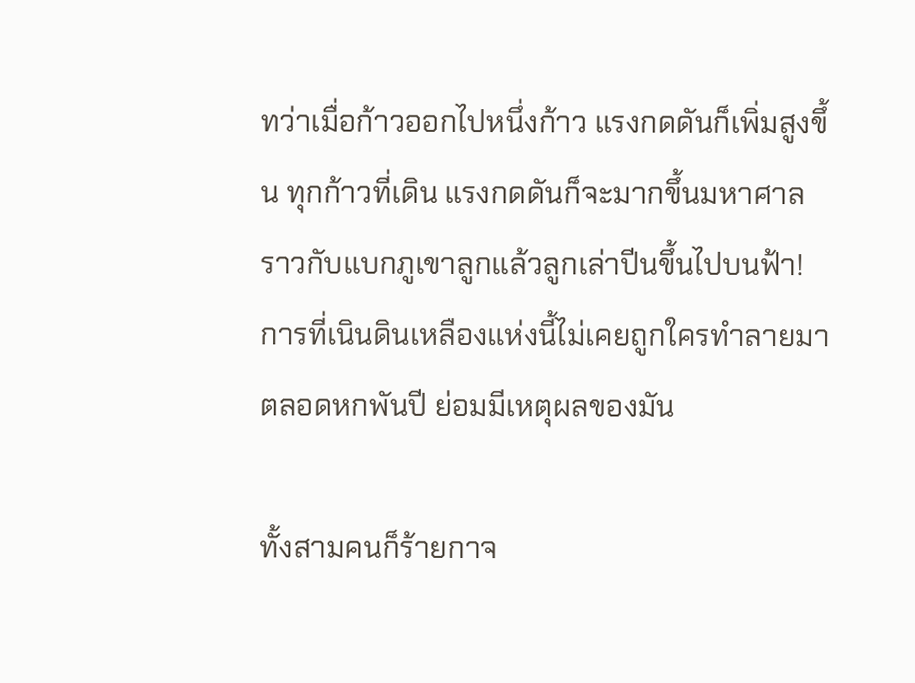ทว่าเมื่อก้าวออกไปหนึ่งก้าว แรงกดดันก็เพิ่มสูงขึ้น ทุกก้าวที่เดิน แรงกดดันก็จะมากขึ้นมหาศาล ราวกับแบกภูเขาลูกแล้วลูกเล่าปีนขึ้นไปบนฟ้า! การที่เนินดินเหลืองแห่งนี้ไม่เคยถูกใครทำลายมาตลอดหกพันปี ย่อมมีเหตุผลของมัน

ทั้งสามคนก็ร้ายกาจ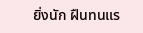ยิ่งนัก ฝืนทนแร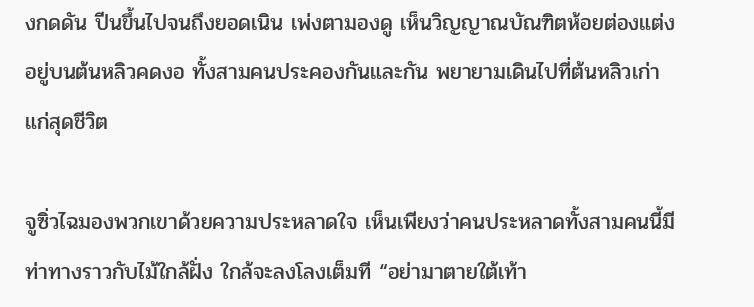งกดดัน ปีนขึ้นไปจนถึงยอดเนิน เพ่งตามองดู เห็นวิญญาณบัณฑิตห้อยต่องแต่งอยู่บนต้นหลิวคดงอ ทั้งสามคนประคองกันและกัน พยายามเดินไปที่ต้นหลิวเก่าแก่สุดชีวิต

จูซิ่วไฉมองพวกเขาด้วยความประหลาดใจ เห็นเพียงว่าคนประหลาดทั้งสามคนนี้มีท่าทางราวกับไม้ใกล้ฝั่ง ใกล้จะลงโลงเต็มที “อย่ามาตายใต้เท้า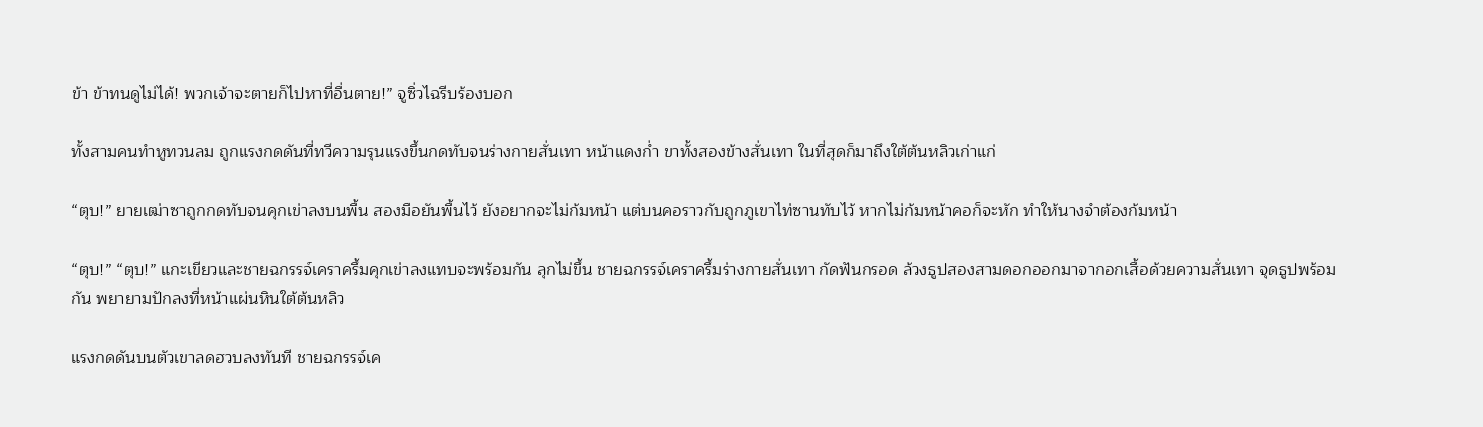ข้า ข้าทนดูไม่ได้! พวกเจ้าจะตายก็ไปหาที่อื่นตาย!” จูซิ่วไฉรีบร้องบอก

ทั้งสามคนทำหูทวนลม ถูกแรงกดดันที่ทวีความรุนแรงขึ้นกดทับจนร่างกายสั่นเทา หน้าแดงก่ำ ขาทั้งสองข้างสั่นเทา ในที่สุดก็มาถึงใต้ต้นหลิวเก่าแก่

“ตุบ!” ยายเฒ่าซาถูกกดทับจนคุกเข่าลงบนพื้น สองมือยันพื้นไว้ ยังอยากจะไม่ก้มหน้า แต่บนคอราวกับถูกภูเขาไท่ซานทับไว้ หากไม่ก้มหน้าคอก็จะหัก ทำให้นางจำต้องก้มหน้า

“ตุบ!” “ตุบ!” แกะเขียวและชายฉกรรจ์เคราครึ้มคุกเข่าลงแทบจะพร้อมกัน ลุกไม่ขึ้น ชายฉกรรจ์เคราครึ้มร่างกายสั่นเทา กัดฟันกรอด ล้วงธูปสองสามดอกออกมาจากอกเสื้อด้วยความสั่นเทา จุดธูปพร้อมกัน พยายามปักลงที่หน้าแผ่นหินใต้ต้นหลิว

แรงกดดันบนตัวเขาลดฮวบลงทันที ชายฉกรรจ์เค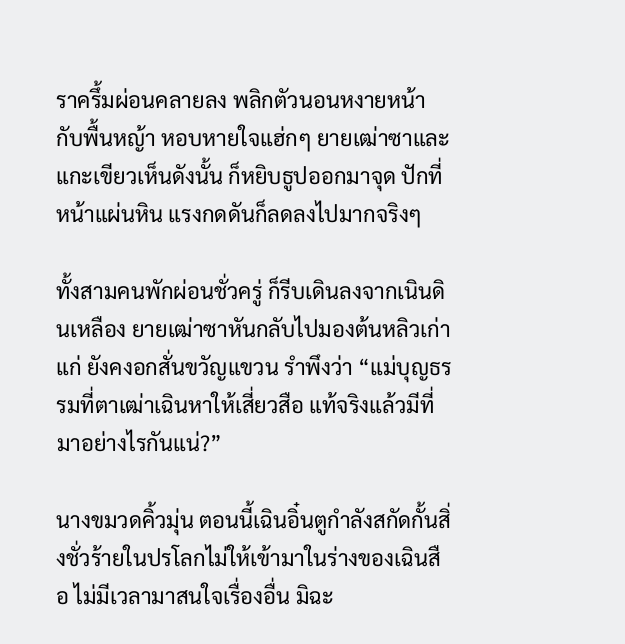ราครึ้มผ่อนคลายลง พลิกตัวนอนหงายหน้ากับพื้นหญ้า หอบหายใจแฮ่กๆ ยายเฒ่าซาและแกะเขียวเห็นดังนั้น ก็หยิบธูปออกมาจุด ปักที่หน้าแผ่นหิน แรงกดดันก็ลดลงไปมากจริงๆ

ทั้งสามคนพักผ่อนชั่วครู่ ก็รีบเดินลงจากเนินดินเหลือง ยายเฒ่าซาหันกลับไปมองต้นหลิวเก่าแก่ ยังคงอกสั่นขวัญแขวน รำพึงว่า “แม่บุญธรรมที่ตาเฒ่าเฉินหาให้เสี่ยวสือ แท้จริงแล้วมีที่มาอย่างไรกันแน่?”

นางขมวดคิ้วมุ่น ตอนนี้เฉินอิ๋นตูกำลังสกัดกั้นสิ่งชั่วร้ายในปรโลกไม่ให้เข้ามาในร่างของเฉินสือ ไม่มีเวลามาสนใจเรื่องอื่น มิฉะ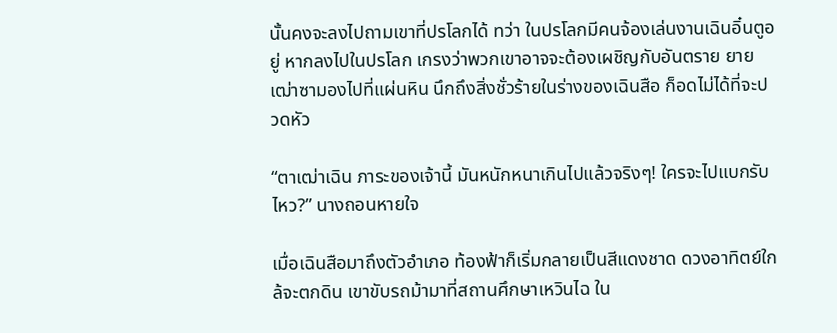นั้นคงจะลงไปถามเขาที่ปรโลกได้ ทว่า ในปรโลกมีคนจ้องเล่นงานเฉินอิ๋นตูอยู่ หากลงไปในปรโลก เกรงว่าพวกเขาอาจจะต้องเผชิญกับอันตราย ยายเฒ่าซามองไปที่แผ่นหิน นึกถึงสิ่งชั่วร้ายในร่างของเฉินสือ ก็อดไม่ได้ที่จะปวดหัว

“ตาเฒ่าเฉิน ภาระของเจ้านี้ มันหนักหนาเกินไปแล้วจริงๆ! ใครจะไปแบกรับไหว?” นางถอนหายใจ

เมื่อเฉินสือมาถึงตัวอำเภอ ท้องฟ้าก็เริ่มกลายเป็นสีแดงชาด ดวงอาทิตย์ใกล้จะตกดิน เขาขับรถม้ามาที่สถานศึกษาเหวินไฉ ใน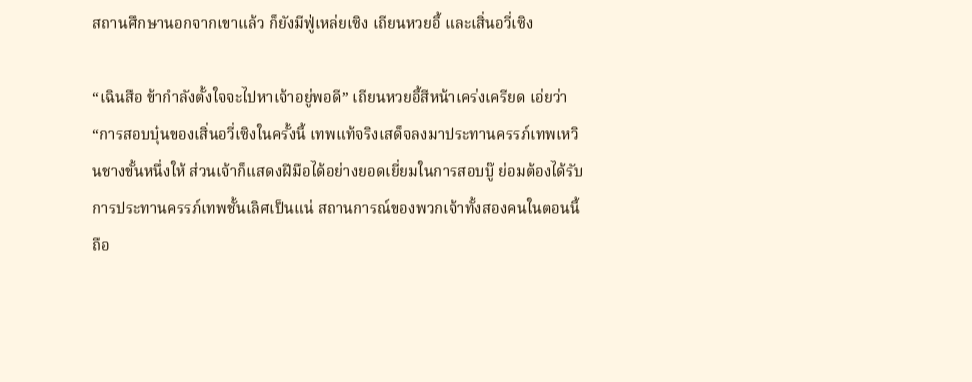สถานศึกษานอกจากเขาแล้ว ก็ยังมีฟู่เหล่ยเซิง เถียนหวยอี้ และเสิ่นอวี่เซิง

“เฉินสือ ข้ากำลังตั้งใจจะไปหาเจ้าอยู่พอดี” เถียนหวยอี้สีหน้าเคร่งเครียด เอ่ยว่า “การสอบบุ๋นของเสิ่นอวี่เซิงในครั้งนี้ เทพแท้จริงเสด็จลงมาประทานครรภ์เทพเหวินชางขั้นหนึ่งให้ ส่วนเจ้าก็แสดงฝีมือได้อย่างยอดเยี่ยมในการสอบบู๊ ย่อมต้องได้รับการประทานครรภ์เทพชั้นเลิศเป็นแน่ สถานการณ์ของพวกเจ้าทั้งสองคนในตอนนี้ถือ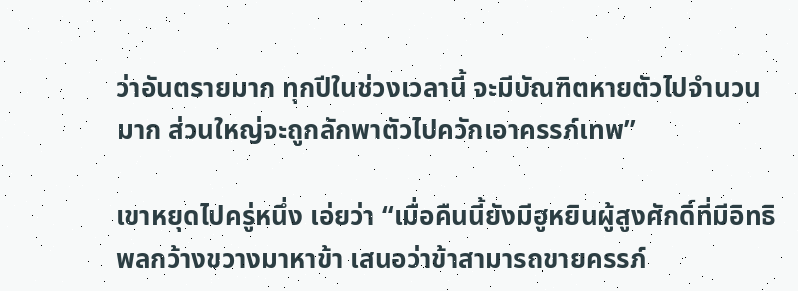ว่าอันตรายมาก ทุกปีในช่วงเวลานี้ จะมีบัณฑิตหายตัวไปจำนวนมาก ส่วนใหญ่จะถูกลักพาตัวไปควักเอาครรภ์เทพ”

เขาหยุดไปครู่หนึ่ง เอ่ยว่า “เมื่อคืนนี้ยังมีฮูหยินผู้สูงศักดิ์ที่มีอิทธิพลกว้างขวางมาหาข้า เสนอว่าข้าสามารถขายครรภ์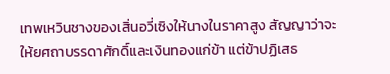เทพเหวินชางของเสิ่นอวี่เซิงให้นางในราคาสูง สัญญาว่าจะให้ยศถาบรรดาศักดิ์และเงินทองแก่ข้า แต่ข้าปฏิเสธ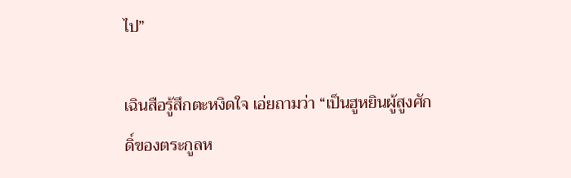ไป”

เฉินสือรู้สึกตะหงิดใจ เอ่ยถามว่า “เป็นฮูหยินผู้สูงศักดิ์ของตระกูลห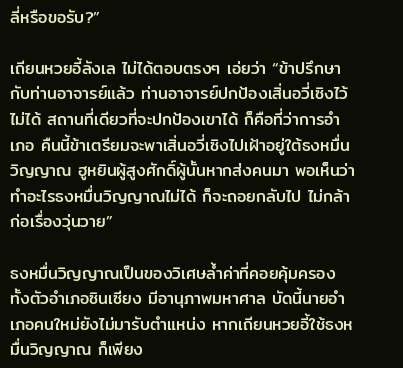ลี่หรือขอรับ?”

เถียนหวยอี้ลังเล ไม่ได้ตอบตรงๆ เอ่ยว่า “ข้าปรึกษากับท่านอาจารย์แล้ว ท่านอาจารย์ปกป้องเสิ่นอวี่เซิงไว้ไม่ได้ สถานที่เดียวที่จะปกป้องเขาได้ ก็คือที่ว่าการอำเภอ คืนนี้ข้าเตรียมจะพาเสิ่นอวี่เซิงไปเฝ้าอยู่ใต้ธงหมื่นวิญญาณ ฮูหยินผู้สูงศักดิ์ผู้นั้นหากส่งคนมา พอเห็นว่าทำอะไรธงหมื่นวิญญาณไม่ได้ ก็จะถอยกลับไป ไม่กล้าก่อเรื่องวุ่นวาย”

ธงหมื่นวิญญาณเป็นของวิเศษล้ำค่าที่คอยคุ้มครองทั้งตัวอำเภอซินเซียง มีอานุภาพมหาศาล บัดนี้นายอำเภอคนใหม่ยังไม่มารับตำแหน่ง หากเถียนหวยอี้ใช้ธงหมื่นวิญญาณ ก็เพียง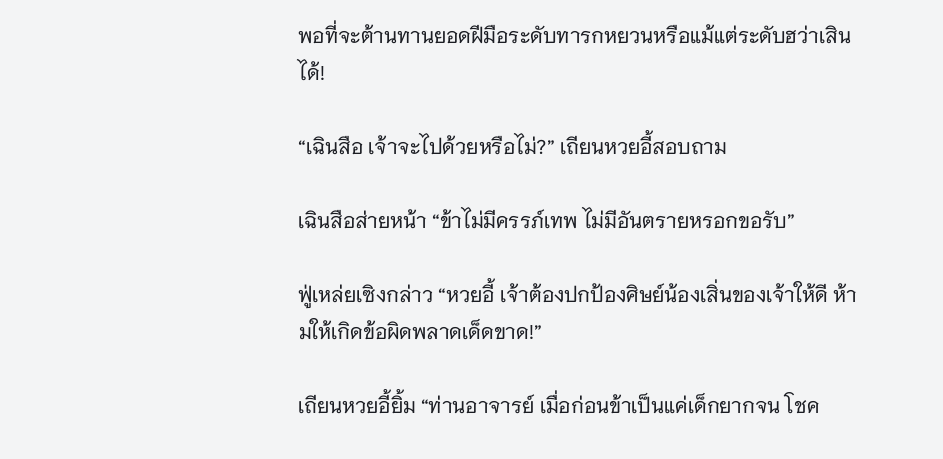พอที่จะต้านทานยอดฝีมือระดับทารกหยวนหรือแม้แต่ระดับฮว่าเสินได้!

“เฉินสือ เจ้าจะไปด้วยหรือไม่?” เถียนหวยอี้สอบถาม

เฉินสือส่ายหน้า “ข้าไม่มีครรภ์เทพ ไม่มีอันตรายหรอกขอรับ”

ฟู่เหล่ยเซิงกล่าว “หวยอี้ เจ้าต้องปกป้องศิษย์น้องเสิ่นของเจ้าให้ดี ห้ามให้เกิดข้อผิดพลาดเด็ดขาด!”

เถียนหวยอี้ยิ้ม “ท่านอาจารย์ เมื่อก่อนข้าเป็นแค่เด็กยากจน โชค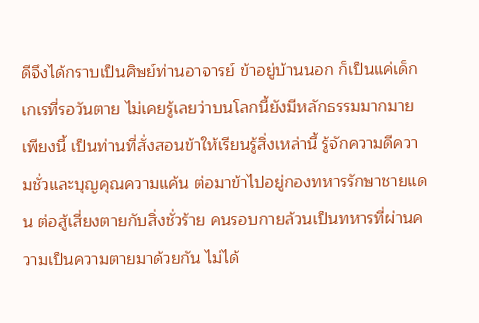ดีจึงได้กราบเป็นศิษย์ท่านอาจารย์ ข้าอยู่บ้านนอก ก็เป็นแค่เด็กเกเรที่รอวันตาย ไม่เคยรู้เลยว่าบนโลกนี้ยังมีหลักธรรมมากมายเพียงนี้ เป็นท่านที่สั่งสอนข้าให้เรียนรู้สิ่งเหล่านี้ รู้จักความดีความชั่วและบุญคุณความแค้น ต่อมาข้าไปอยู่กองทหารรักษาชายแดน ต่อสู้เสี่ยงตายกับสิ่งชั่วร้าย คนรอบกายล้วนเป็นทหารที่ผ่านความเป็นความตายมาด้วยกัน ไม่ได้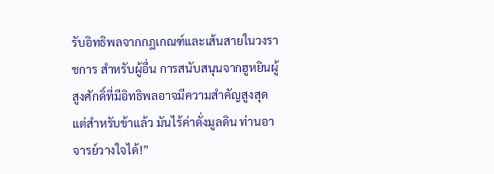รับอิทธิพลจากกฎเกณฑ์และเส้นสายในวงราชการ สำหรับผู้อื่น การสนับสนุนจากฮูหยินผู้สูงศักดิ์ที่มีอิทธิพลอาจมีความสำคัญสูงสุด แต่สำหรับข้าแล้ว มันไร้ค่าดั่งมูลดิน ท่านอาจารย์วางใจได้!”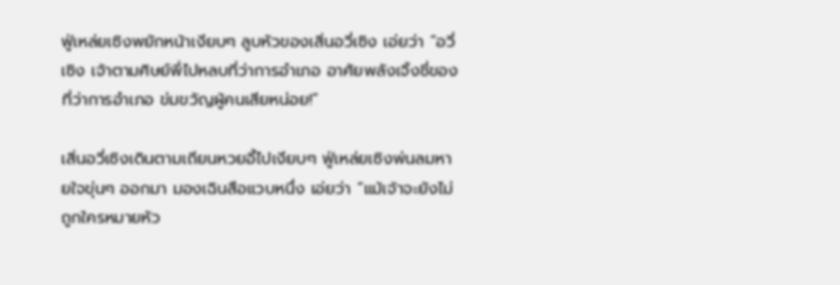ฟู่เหล่ยเซิงพยักหน้าเงียบๆ ลูบหัวของเสิ่นอวี่เซิง เอ่ยว่า “อวี่เซิง เจ้าตามศิษย์พี่ไปหลบที่ว่าการอำเภอ อาศัยพลังเจิ้งชี่ของที่ว่าการอำเภอ ข่มขวัญผู้คนเสียหน่อย!”

เสิ่นอวี่เซิงเดินตามเถียนหวยอี้ไปเงียบๆ ฟู่เหล่ยเซิงพ่นลมหายใจขุ่นๆ ออกมา มองเฉินสือแวบหนึ่ง เอ่ยว่า “แม้เจ้าจะยังไม่ถูกใครหมายหัว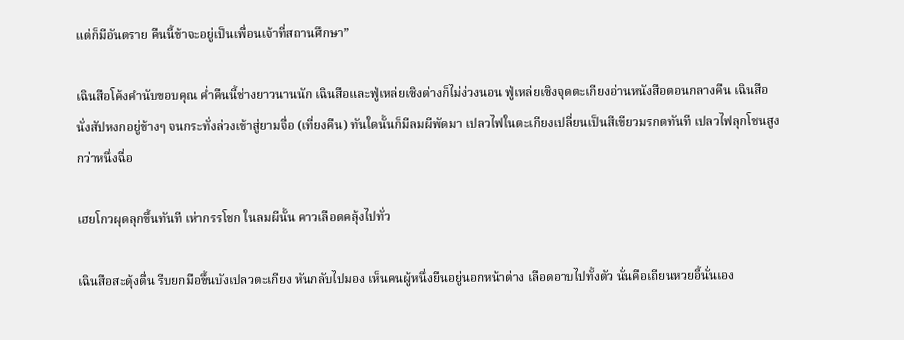แต่ก็มีอันตราย คืนนี้ข้าจะอยู่เป็นเพื่อนเจ้าที่สถานศึกษา”

เฉินสือโค้งคำนับขอบคุณ ค่ำคืนนี้ช่างยาวนานนัก เฉินสือและฟู่เหล่ยเซิงต่างก็ไม่ง่วงนอน ฟู่เหล่ยเซิงจุดตะเกียงอ่านหนังสือตอนกลางคืน เฉินสือนั่งสัปหงกอยู่ข้างๆ จนกระทั่งล่วงเข้าสู่ยามจื่อ (เที่ยงคืน) ทันใดนั้นก็มีลมผีพัดมา เปลวไฟในตะเกียงเปลี่ยนเป็นสีเขียวมรกตทันที เปลวไฟลุกโชนสูงกว่าหนึ่งฉื่อ

เฮยโกวผุดลุกขึ้นทันที เห่ากรรโชก ในลมผีนั้น คาวเลือดคลุ้งไปทั่ว

เฉินสือสะดุ้งตื่น รีบยกมือขึ้นบังเปลวตะเกียง หันกลับไปมอง เห็นคนผู้หนึ่งยืนอยู่นอกหน้าต่าง เลือดอาบไปทั้งตัว นั่นคือเถียนหวยอี้นั่นเอง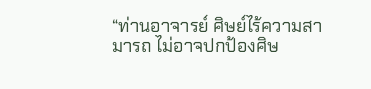“ท่านอาจารย์ ศิษย์ไร้ความสามารถ ไม่อาจปกป้องศิษ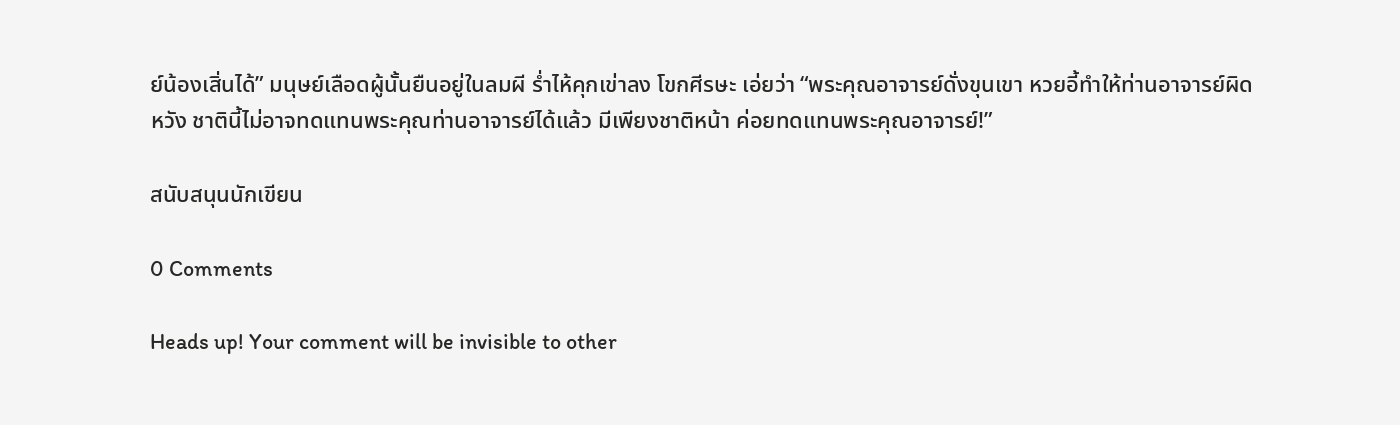ย์น้องเสิ่นได้” มนุษย์เลือดผู้นั้นยืนอยู่ในลมผี ร่ำไห้คุกเข่าลง โขกศีรษะ เอ่ยว่า “พระคุณอาจารย์ดั่งขุนเขา หวยอี้ทำให้ท่านอาจารย์ผิดหวัง ชาตินี้ไม่อาจทดแทนพระคุณท่านอาจารย์ได้แล้ว มีเพียงชาติหน้า ค่อยทดแทนพระคุณอาจารย์!”

สนับสนุนนักเขียน

0 Comments

Heads up! Your comment will be invisible to other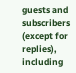guests and subscribers (except for replies), including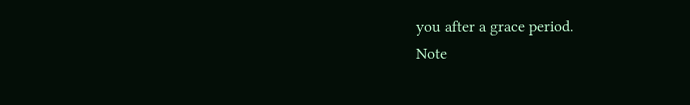you after a grace period.
Note